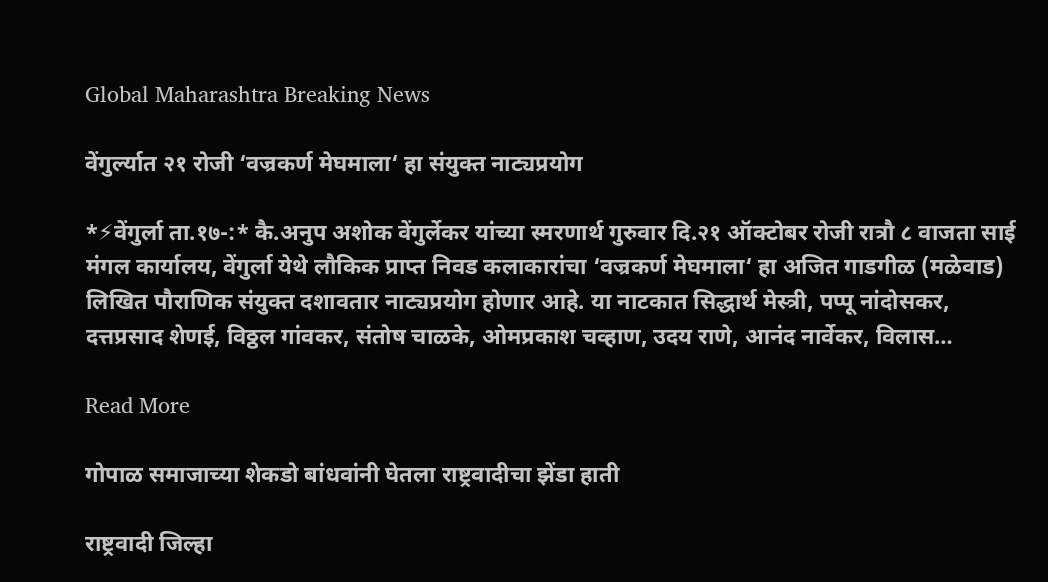Global Maharashtra Breaking News

वेंगुर्ल्यात २१ रोजी ‘वज्रकर्ण मेघमाला‘ हा संयुक्त नाट्यप्रयोग

*⚡वेंगुर्ला ता.१७-:* कै.अनुप अशोक वेंगुर्लेकर यांच्या स्मरणार्थ गुरुवार दि.२१ ऑक्टोबर रोजी रात्रौ ८ वाजता साई मंगल कार्यालय, वेंगुर्ला येथे लौकिक प्राप्त निवड कलाकारांचा ‘वज्रकर्ण मेघमाला‘ हा अजित गाडगीळ (मळेवाड) लिखित पौराणिक संयुक्त दशावतार नाट्यप्रयोग होणार आहे. या नाटकात सिद्धार्थ मेस्त्री, पप्पू नांदोसकर, दत्तप्रसाद शेणई, विठ्ठल गांवकर, संतोष चाळके, ओमप्रकाश चव्हाण, उदय राणे, आनंद नार्वेकर, विलास…

Read More

गोपाळ समाजाच्या शेकडो बांधवांनी घेतला राष्ट्रवादीचा झेंडा हाती

राष्ट्रवादी जिल्हा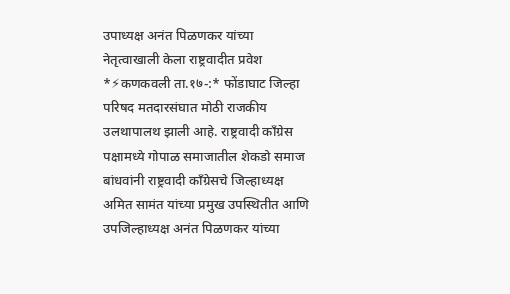उपाध्यक्ष अनंत पिळणकर यांच्या नेतृत्वाखाली केला राष्ट्रवादीत प्रवेश *⚡कणकवली ता.१७-:* फोंडाघाट जिल्हा परिषद मतदारसंघात मोठी राजकीय उलथापालथ झाली आहे. राष्ट्रवादी काँग्रेस पक्षामध्ये गोपाळ समाजातील शेकडो समाज बांधवांनी राष्ट्रवादी काँग्रेसचे जिल्हाध्यक्ष अमित सामंत यांच्या प्रमुख उपस्थितीत आणि उपजिल्हाध्यक्ष अनंत पिळणकर यांच्या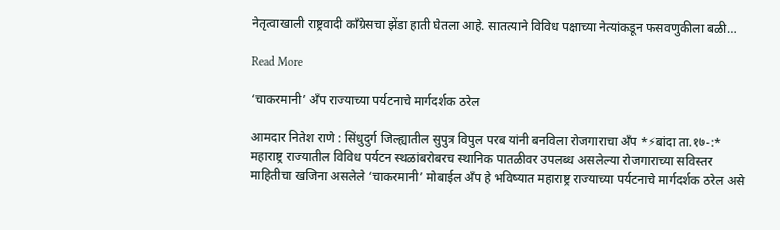नेतृत्वाखाली राष्ट्रवादी काँग्रेसचा झेंडा हाती घेतला आहे. सातत्याने विविध पक्षाच्या नेत्यांकडून फसवणुकीला बळी…

Read More

‘चाकरमानी’ अँप राज्याच्या पर्यटनाचे मार्गदर्शक ठरेल

आमदार नितेश राणे : सिंधुदुर्ग जिल्ह्यातील सुपुत्र विपुल परब यांनी बनविला रोजगाराचा अँप *⚡बांदा ता.१७-:* महाराष्ट्र राज्यातील विविध पर्यटन स्थळांबरोबरच स्थानिक पातळीवर उपलब्ध असलेल्या रोजगाराच्या सविस्तर माहितीचा खजिना असलेले ‘चाकरमानी’ मोबाईल अँप हे भविष्यात महाराष्ट्र राज्याच्या पर्यटनाचे मार्गदर्शक ठरेल असे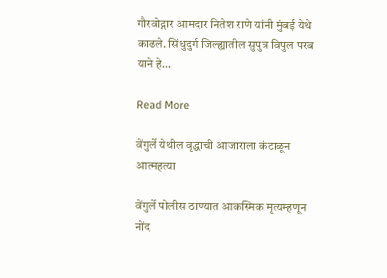गौरवोद्गार आमदार नितेश राणे यांनी मुंबई येथे काढले. सिंधुदुर्ग जिल्ह्यातील सुपुत्र विपुल परब याने हे…

Read More

वेंगुर्ले येथील वृद्धाची आजाराला कंटाळून आत्महत्या

वेंगुर्ले पोलीस ठाण्यात आकस्मिक मृत्यम्हणून नोंद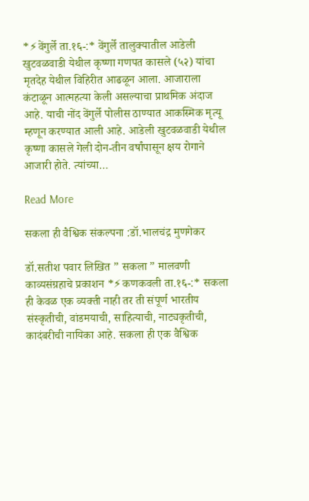*⚡वेंगुर्ले ता.१६-:* वेंगुर्ले तालुक्यातील आडेली खुटवळवाडी येथील कृष्णा गणपत कासले (५२) यांचा मृतदेह येथील विहिरीत आढळून आला. आजाराला कंटाळून आत्महत्या केली असल्याचा प्राथमिक अंदाज आहे. याची नोंद वेंगुर्ले पोलीस ठाण्यात आकस्मिक मृत्यू म्हणून करण्यात आली आहे. आडेली खुटवळवाडी येथील कृष्णा कासले गेली दोन-तीन वर्षांपासून क्षय रोगाने आजारी होते. त्यांच्या…

Read More

सकला ही वैश्विक संकल्पना :डॉ.भालचंद्र मुणगेकर

डॉ.सतीश पवार लिखित ” सकला ” मालवणी काव्यसंग्रहाचे प्रकाशन *⚡कणकवली ता.१६-:* सकला ही केवळ एक व्यक्ती नाही तर ती संपूर्ण भारतीय संस्कृतीची, वांडमयाची, साहित्याची, नाट्यकृतीची, कादंबरीची नायिका आहे. सकला ही एक वैश्विक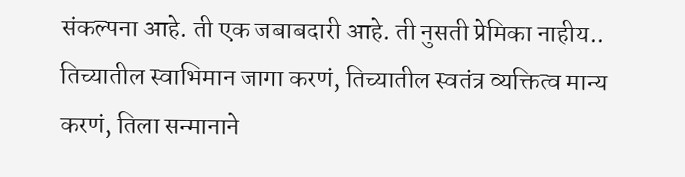संकल्पना आहे. ती एक जबाबदारी आहे. ती नुसती प्रेमिका नाहीय.. तिच्यातील स्वाभिमान जागा करणं, तिच्यातील स्वतंत्र व्यक्तित्व मान्य करणं, तिला सन्मानाने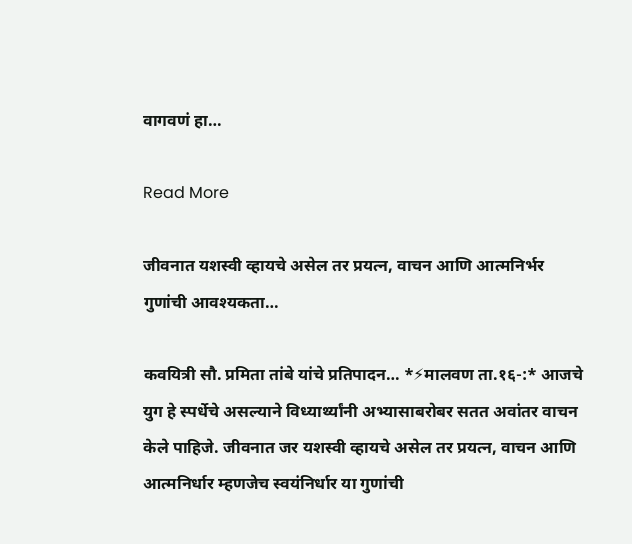वागवणं हा…

Read More

जीवनात यशस्वी व्हायचे असेल तर प्रयत्न, वाचन आणि आत्मनिर्भर गुणांची आवश्यकता…

कवयित्री सौ. प्रमिता तांबे यांचे प्रतिपादन… *⚡मालवण ता.१६-:* आजचे युग हे स्पर्धेचे असल्याने विध्यार्थ्यांनी अभ्यासाबरोबर सतत अवांतर वाचन केले पाहिजे. जीवनात जर यशस्वी व्हायचे असेल तर प्रयत्न, वाचन आणि आत्मनिर्धार म्हणजेच स्वयंनिर्धार या गुणांची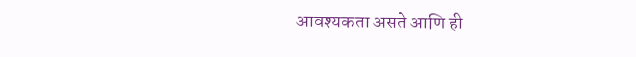आवश्यकता असते आणि ही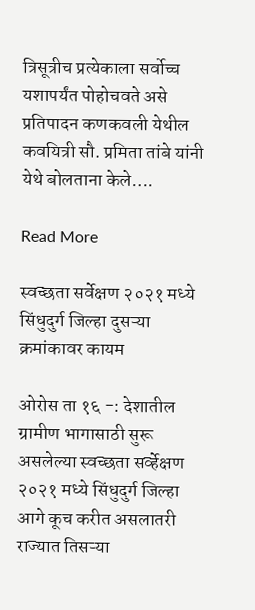त्रिसूत्रीच प्रत्येकाला सर्वोच्च यशापर्यंत पोहोचवते असे प्रतिपादन कणकवली येथील कवयित्री सौ. प्रमिता तांबे यांनी येथे बोलताना केले….

Read More

स्वच्छता सर्वेक्षण २०२१ मध्ये सिंधुदुर्ग जिल्हा दुसऱ्या क्रमांकावर कायम

ओरोस ता १६ -: देशातील ग्रामीण भागासाठी सुरू असलेल्या स्वच्छता सर्व्हेक्षण २०२१ मध्ये सिंधुदुर्ग जिल्हा आगे कूच करीत असलातरी राज्यात तिसऱ्या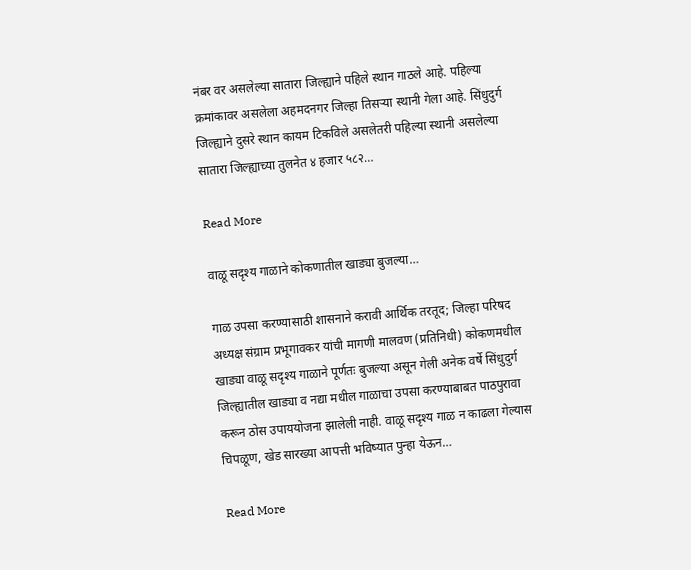नंबर वर असलेल्या सातारा जिल्ह्याने पहिले स्थान गाठले आहे. पहिल्या क्रमांकावर असलेला अहमदनगर जिल्हा तिसऱ्या स्थानी गेला आहे. सिंधुदुर्ग जिल्ह्याने दुसरे स्थान कायम टिकविले असलेतरी पहिल्या स्थानी असलेल्या सातारा जिल्ह्याच्या तुलनेत ४ हजार ५८२…

Read More

वाळू सदृश्य गाळाने कोकणातील खाड्या बुजल्या…

गाळ उपसा करण्यासाठी शासनाने करावी आर्थिक तरतूद; जिल्हा परिषद अध्यक्ष संग्राम प्रभूगावकर यांची मागणी मालवण (प्रतिनिधी) कोकणमधील खाड्या वाळू सदृश्य गाळाने पूर्णतः बुजल्या असून गेली अनेक वर्षे सिंधुदुर्ग जिल्ह्यातील खाड्या व नद्या मधील गाळाचा उपसा करण्याबाबत पाठपुरावा करून ठोस उपाययोजना झालेली नाही. वाळू सदृश्य गाळ न काढला गेल्यास चिपळूण, खेड सारख्या आपत्ती भविष्यात पुन्हा येऊन…

Read More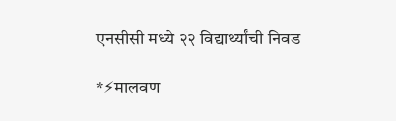एनसीसी मध्ये २२ विद्यार्थ्यांची निवड

*⚡मालवण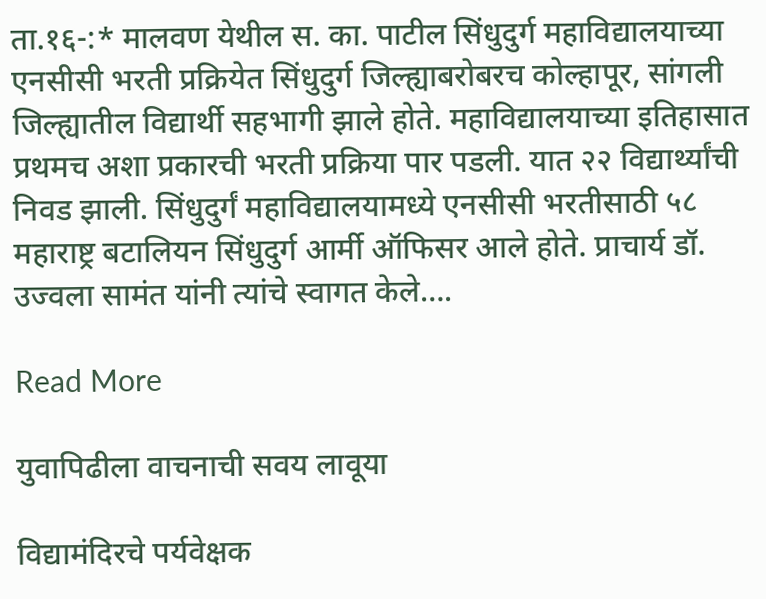ता.१६-:* मालवण येथील स. का. पाटील सिंधुदुर्ग महाविद्यालयाच्या एनसीसी भरती प्रक्रियेत सिंधुदुर्ग जिल्ह्याबरोबरच कोल्हापूर, सांगली जिल्ह्यातील विद्यार्थी सहभागी झाले होते. महाविद्यालयाच्या इतिहासात प्रथमच अशा प्रकारची भरती प्रक्रिया पार पडली. यात २२ विद्यार्थ्यांची निवड झाली. सिंधुदुर्गं महाविद्यालयामध्ये एनसीसी भरतीसाठी ५८ महाराष्ट्र बटालियन सिंधुदुर्ग आर्मी ऑफिसर आले होते. प्राचार्य डॉ. उज्वला सामंत यांनी त्यांचे स्वागत केले….

Read More

युवापिढीला वाचनाची सवय लावूया

विद्यामंदिरचे पर्यवेक्षक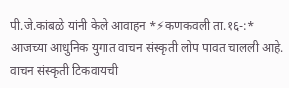पी.जे.कांबळे यांनी केले आवाहन *⚡कणकवली ता.१६-:* आजच्या आधुनिक युगात वाचन संस्कृती लोप पावत चालली आहे. वाचन संस्कृती टिकवायची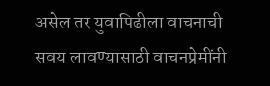असेल तर युवापिढीला वाचनाची सवय लावण्यासाठी वाचनप्रेमींनी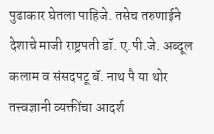पुढाकार घेतला पाहिजे. तसेच तरुणाईने देशाचे माजी राष्ट्रपती डॉ. ए.पी.जे. अब्दूल कलाम व संसदपटू बॅ. नाथ पै या थोर तत्त्वज्ञानी व्यक्तींचा आदर्श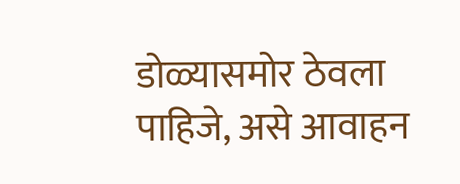डोळ्यासमोर ठेवला पाहिजे, असे आवाहन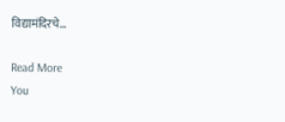विद्यामंदिरचे…

Read More
You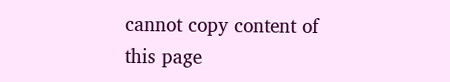cannot copy content of this page